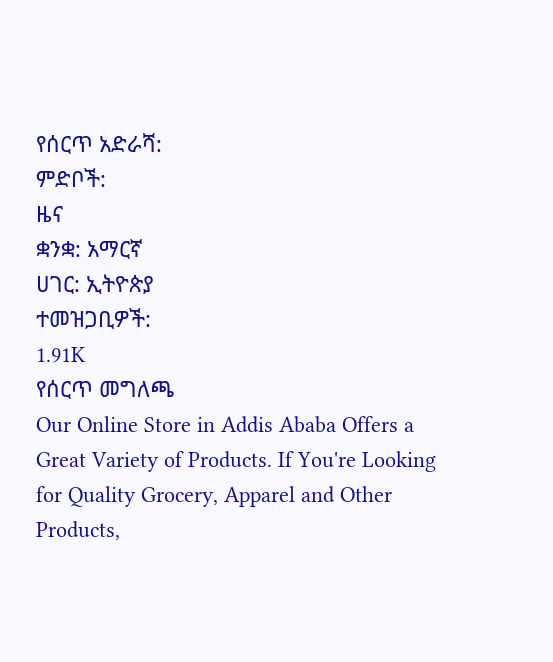የሰርጥ አድራሻ:
ምድቦች:
ዜና
ቋንቋ: አማርኛ
ሀገር: ኢትዮጵያ
ተመዝጋቢዎች:
1.91K
የሰርጥ መግለጫ
Our Online Store in Addis Ababa Offers a Great Variety of Products. If You're Looking for Quality Grocery, Apparel and Other Products,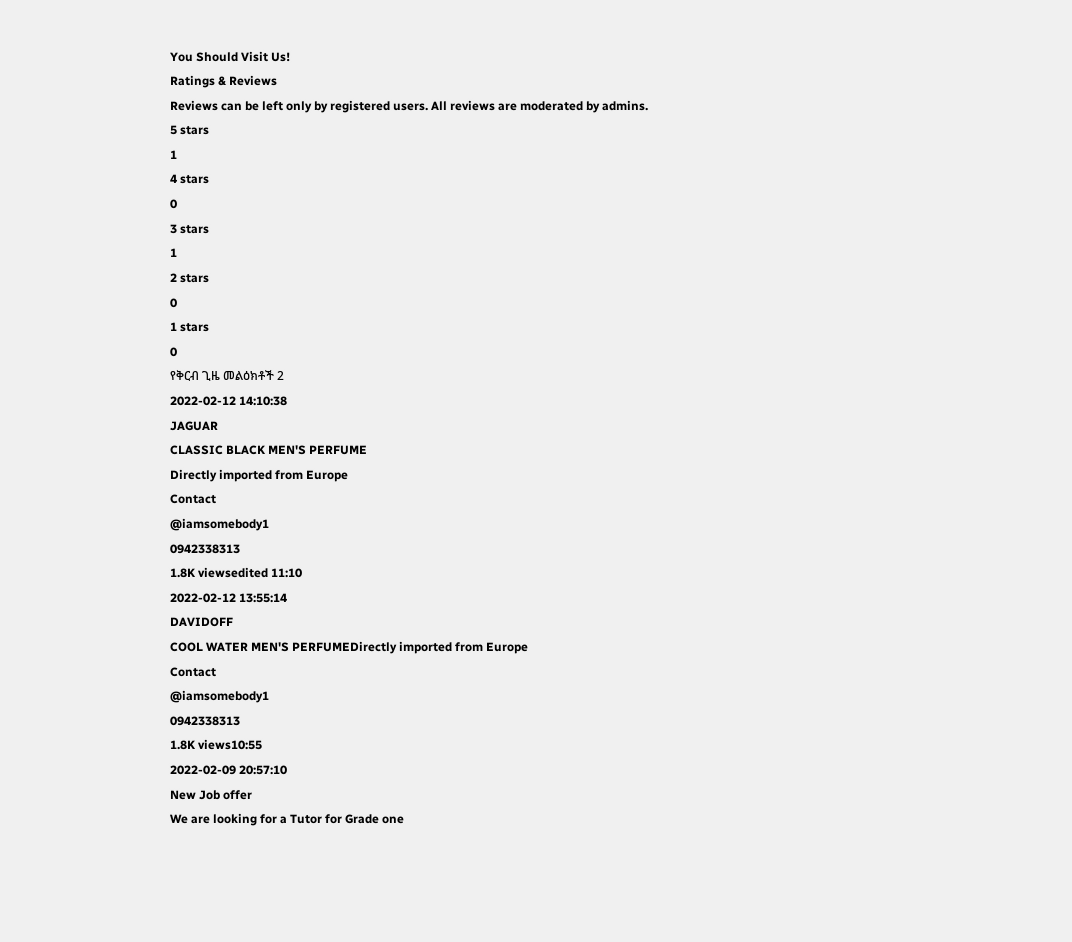You Should Visit Us!
Ratings & Reviews
Reviews can be left only by registered users. All reviews are moderated by admins.
5 stars
1
4 stars
0
3 stars
1
2 stars
0
1 stars
0
የቅርብ ጊዜ መልዕክቶች 2
2022-02-12 14:10:38
JAGUAR
CLASSIC BLACK MEN'S PERFUME
Directly imported from Europe
Contact
@iamsomebody1
0942338313
1.8K viewsedited 11:10
2022-02-12 13:55:14
DAVIDOFF
COOL WATER MEN'S PERFUMEDirectly imported from Europe
Contact
@iamsomebody1
0942338313
1.8K views10:55
2022-02-09 20:57:10
New Job offer
We are looking for a Tutor for Grade one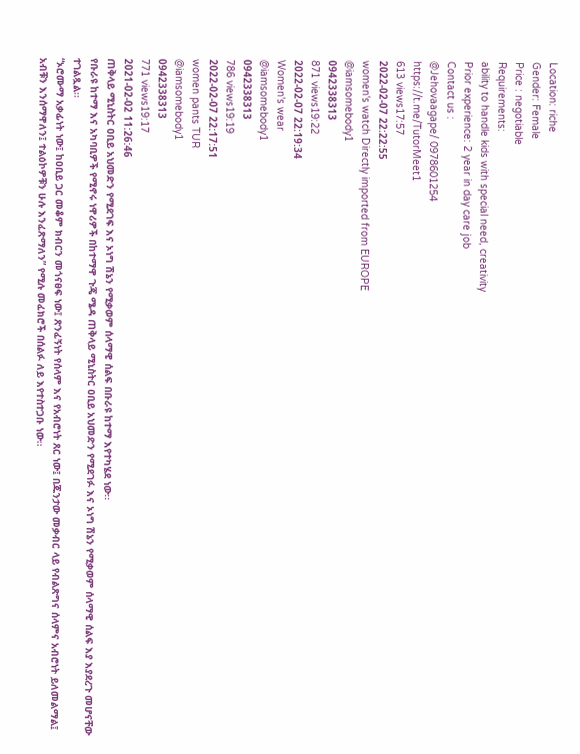Location: riche
Gender: Female
Price : negotiable
Requirements:
ability to handle kids with special need, creativity
Prior experience: 2 year in day care job
Contact us :
@Jehovaagape/ 0978601254
https://t.me/TutorMeet1
613 views17:57
2022-02-07 22:22:55
women's watch Directly imported from EUROPE
@iamsomebody1
0942338313
871 views19:22
2022-02-07 22:19:34
Women's wear
@iamsomebody1
0942338313
786 views19:19
2022-02-07 22:17:51
women pants TUR
@iamsomebody1
0942338313
771 views19:17
2021-02-02 11:26:46
ጠቅላይ ሚኒስትር ዐቢይ አህመድን የሚደገፍ እና ኦነግ ሽኔን የሚቃወም ሰላማዊ ሰልፍ በቡራዩ ከተማ እየተካሄደ ነው፡፡
የቡራዩ ከተማ እና አካባቢዎች የሚኖሩ ነዋሪዎች በከተማዋ ጉጄ ሜዳ ጠቅላይ ሚኒስትር ዐቢይ አህመድን የሚደገፉ እና ኦነግ ሽኔን የሚቃወም ሰላማዊ ሰልፍ እያ እያደረጉ መሆናቸው ተገልጿል፡፡
“ኦሮሙማ አቃፊነት ነው፤ ከዐቢይ ጋር መቆም ክብርን መጎናፀፍ ነው፤ ጽንፈኝነት የሰላም እና የአብሮነት ጸር ነው፤ በጁንታው መቃብር ላይ የብልጽግና ሰላምና አብሮነት ይለመልማል፤ አብቹን እንሰማዋለን፤ ተልዕኮዎቹን ሁሉ እንፈጽማለን” የሚሉ መፈክሮች በሰልፉ ለይ እየተስተጋቡ ነው፡፡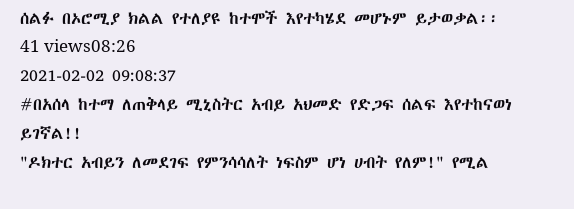ሰልፉ በኦሮሚያ ክልል የተለያዩ ከተሞች እየተካሄደ መሆኑም ይታወቃል፡፡
41 views08:26
2021-02-02 09:08:37
#በአሰላ ከተማ ለጠቅላይ ሚኒስትር አብይ አህመድ የድጋፍ ሰልፍ እየተከናወነ ይገኛል!!
"ዶክተር አብይን ለመደገፍ የምንሳሳለት ነፍስም ሆነ ሀብት የለም!" የሚል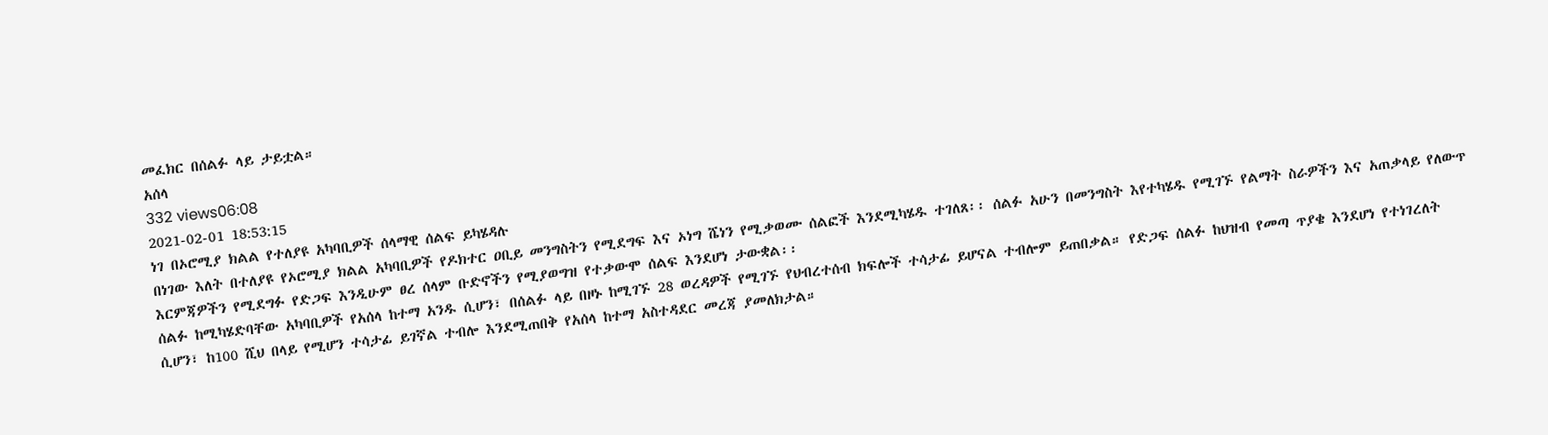መፈክር በሰልፉ ላይ ታይቷል።
አሰላ
332 views06:08
2021-02-01 18:53:15
ነገ በኦሮሚያ ክልል የተለያዩ አካባቢዎች ሰላማዊ ሰልፍ ይካሄዳሉ
በነገው እለት በተለያዩ የኦሮሚያ ክልል አካባቢዎች የዶክተር ዐቢይ መንግስትን የሚደግፍ እና ኦነግ ሼነን የሚቃወሙ ሰልፎች እንደሚካሄዱ ተገለጸ፡፡ ሰልፉ አሁን በመንግስት እየተካሄዱ የሚገኙ የልማት ስራዎችን እና አጠቃላይ የለውጥ እርምጃዎችን የሚደግፉ የድጋፍ እንዲሁም ፀረ ሰላም ቡድኖችን የሚያወግዝ የተቃውሞ ሰልፍ እንደሆነ ታውቋል፡፡
ሰልፉ ከሚካሄድባቸው አካባቢዎች የአሰላ ከተማ አንዱ ሲሆን፣ በሰልፉ ላይ በዞኑ ከሚገኙ 28 ወረዳዎች የሚገኙ የህብረተሰብ ክፍሎች ተሳታፊ ይሆናል ተብሎም ይጠበቃል። የድጋፍ ሰልፉ ከህዝብ የመጣ ጥያቄ እንደሆነ የተነገረለት ሲሆን፣ ከ100 ሺህ በላይ የሚሆን ተሳታፊ ይገኛል ተብሎ እንደሚጠበቅ የአሰላ ከተማ አስተዳደር መረጃ ያመለክታል።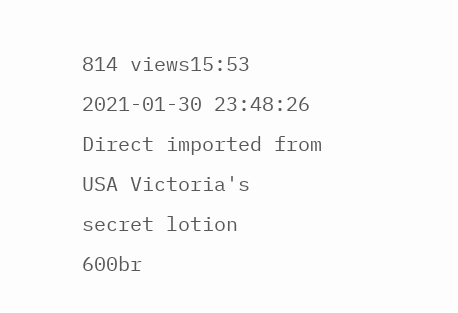814 views15:53
2021-01-30 23:48:26
Direct imported from USA Victoria's secret lotion
600br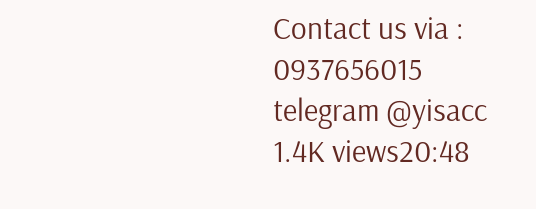Contact us via :
0937656015
telegram @yisacc
1.4K views20:48